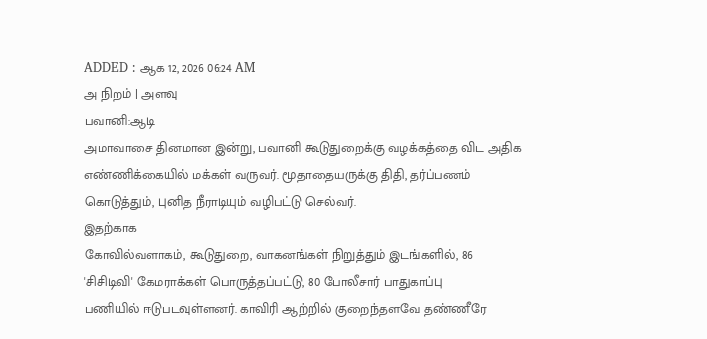ADDED : ஆக 12, 2026 06:24 AM
அ நிறம் | அளவு
பவானி:ஆடி
அமாவாசை தினமான இன்று, பவானி கூடுதுறைக்கு வழக்கத்தை விட அதிக
எண்ணிக்கையில் மக்கள் வருவர். மூதாதையருக்கு திதி, தர்ப்பணம்
கொடுத்தும், புனித நீராடியும் வழிபட்டு செல்வர்.
இதற்காக
கோவில்வளாகம், கூடுதுறை, வாகனங்கள் நிறுத்தும் இடங்களில், 86
'சிசிடிவி' கேமராக்கள் பொருத்தப்பட்டு, 80 போலீசார் பாதுகாப்பு
பணியில் ஈடுபடவுள்ளனர். காவிரி ஆற்றில் குறைந்தளவே தண்ணீரே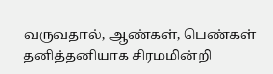வருவதால், ஆண்கள், பெண்கள் தனித்தனியாக சிரமமின்றி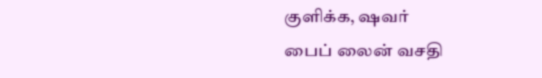குளிக்க, ஷவர்
பைப் லைன் வசதி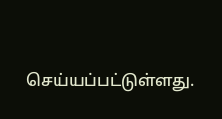செய்யப்பட்டுள்ளது.